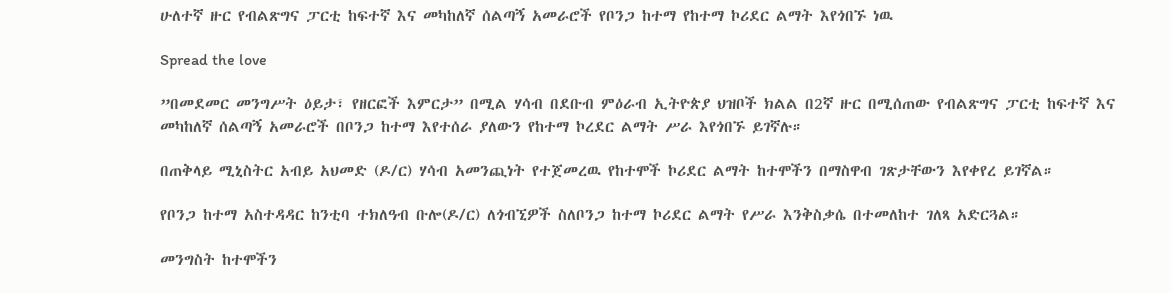ሁለተኛ ዙር የብልጽግና ፓርቲ ከፍተኛ እና መካከለኛ ሰልጣኝ አመራሮች የቦንጋ ከተማ የከተማ ኮሪደር ልማት እየጎበኙ ነዉ

Spread the love

”በመደመር መንግሥት ዕይታ፣ የዘርፎች እምርታ” በሚል ሃሳብ በደቡብ ምዕራብ ኢትዮጵያ ህዝቦች ክልል በ2ኛ ዙር በሚሰጠው የብልጽግና ፓርቲ ከፍተኛ እና መካከለኛ ሰልጣኝ አመራሮች በቦንጋ ከተማ እየተሰራ ያለውን የከተማ ኮረደር ልማት ሥራ እየጎበኙ ይገኛሉ።

በጠቅላይ ሚኒስትር አብይ አህመድ (ዶ/ር) ሃሳብ አመንጪነት የተጀመረዉ የከተሞች ኮሪደር ልማት ከተሞችን በማስዋብ ገጽታቸውን እየቀየረ ይገኛል።

የቦንጋ ከተማ አስተዳዳር ከንቲባ ተክለዓብ ቡሎ(ዶ/ር) ለጎብኚዎች ስለቦንጋ ከተማ ኮሪደር ልማት የሥራ እንቅስቃሴ በተመለከተ ገለጻ አድርጓል።

መንግስት ከተሞችን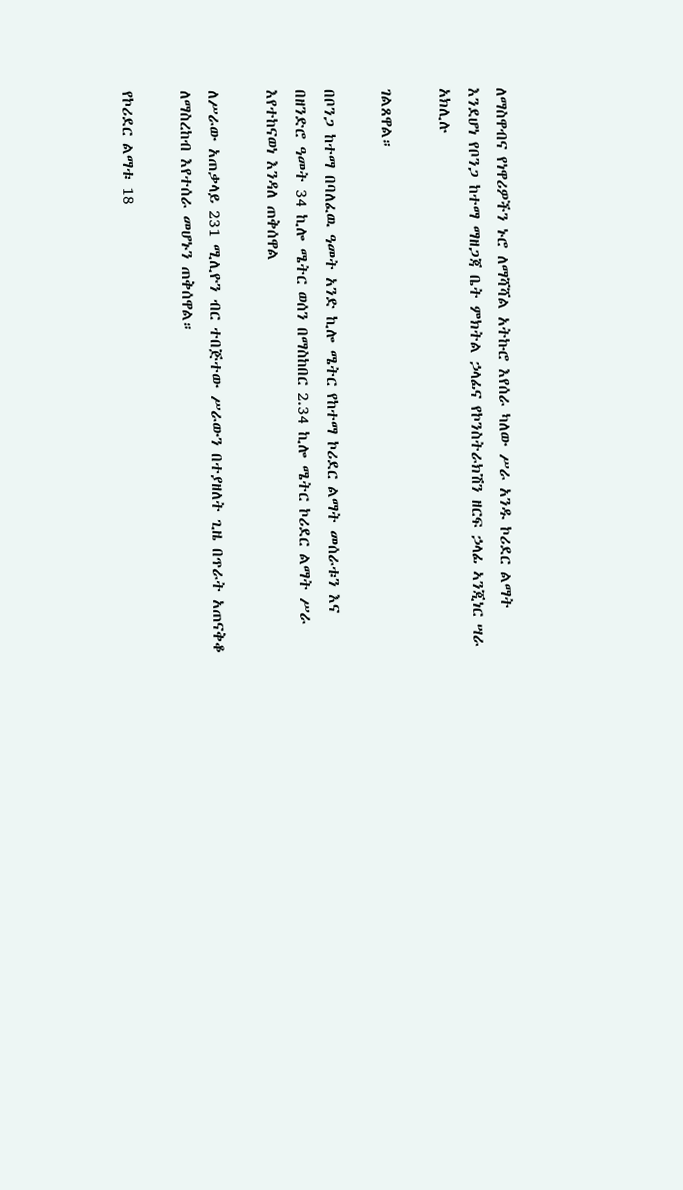ለማስዋብና የነዋሪዎችን ኑሮ ለማሻሻል አትኩሮ እየሰራ ካለው ሥራ አንዱ ኮሪደር ልማት እንደሆነ የቦንጋ ከተማ ማዘጋጃ ቤት ምክትል ኃላፊና የኮንስትራክሽን ዘርፍ ኃላፊ ኣንጂነር ሣራ አክሊሉ

ገልጸዋል።

በቦንጋ ከተማ በባለፈዉ ዓመት አንድ ኪሎ ሜትር የከተማ ኮሪደር ልማት መሰራቱን እና በዘንድሮ ዓመት 34 ኪሎ ሜትር ወሰን በማስከበር 2.34 ኪሎ ሜትር ኮሪደር ልማት ሥራ እየተከናወነ እንዳለ ጠቅሰዋል

ለሥራው አጠቃላይ 231 ሚሊዮን ብር ተበጅተው ሥራውን በተያዘለት ጊዜ በጥራት አጠናቅቆ ለማስረከብ እየተሰራ መሆኑን ጠቅሰዋል።

የኮሪደር ልማቱ 18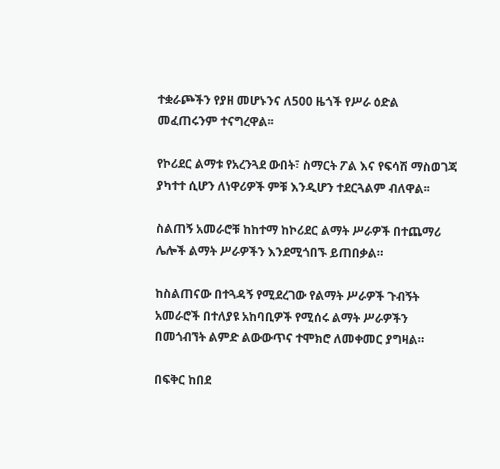ተቋራጮችን የያዘ መሆኑንና ለ500 ዜጎች የሥራ ዕድል መፈጠሩንም ተናግረዋል፡፡

የኮሪደር ልማቱ የአረንጓደ ውበት፣ ስማርት ፖል እና የፍሳሽ ማስወገጃ ያካተተ ሲሆን ለነዋሪዎች ምቹ እንዲሆን ተደርጓልም ብለዋል፡፡

ስልጠኝ አመራሮቹ ከከተማ ከኮሪደር ልማት ሥራዎች በተጨማሪ ሌሎች ልማት ሥራዎችን እንደሚጎበኙ ይጠበቃል።

ከስልጠናው በተጓዳኝ የሚደረገው የልማት ሥራዎች ጉብኝት አመራሮች በተለያዩ አከባቢዎች የሚሰሩ ልማት ሥራዎችን በመጎብኘት ልምድ ልውውጥና ተሞክሮ ለመቀመር ያግዛል።

በፍቅር ከበደ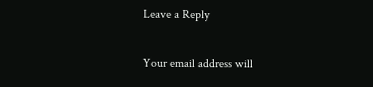Leave a Reply

Your email address will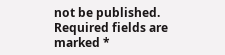not be published. Required fields are marked *